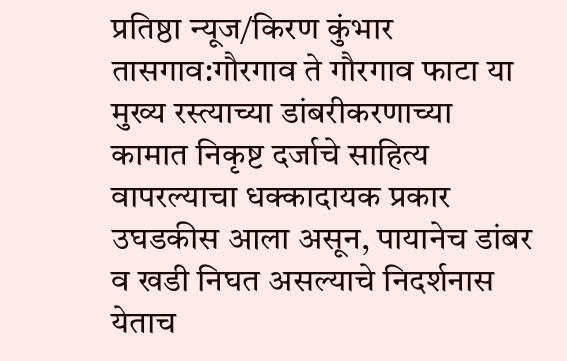प्रतिष्ठा न्यूज/किरण कुंभार
तासगाव:गौरगाव ते गौरगाव फाटा या मुख्य रस्त्याच्या डांबरीकरणाच्या कामात निकृष्ट दर्जाचे साहित्य वापरल्याचा धक्कादायक प्रकार उघडकीस आला असून, पायानेच डांबर व खडी निघत असल्याचे निदर्शनास येताच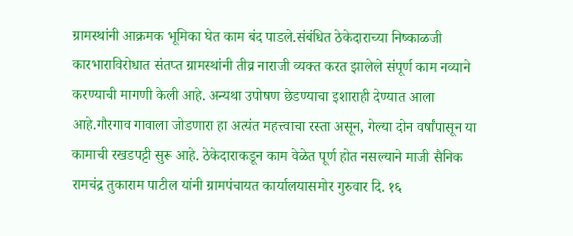ग्रामस्थांनी आक्रमक भूमिका घेत काम बंद पाडले.संबंधित ठेकेदाराच्या निष्काळजी कारभाराविरोधात संतप्त ग्रामस्थांनी तीव्र नाराजी व्यक्त करत झालेले संपूर्ण काम नव्याने करण्याची मागणी केली आहे. अन्यथा उपोषण छेडण्याचा इशाराही देण्यात आला आहे.गौरगाव गावाला जोडणारा हा अत्यंत महत्त्वाचा रस्ता असून, गेल्या दोन वर्षांपासून या कामाची रखडपट्टी सुरू आहे. ठेकेदाराकडून काम वेळेत पूर्ण होत नसल्याने माजी सैनिक रामचंद्र तुकाराम पाटील यांनी ग्रामपंचायत कार्यालयासमोर गुरुवार दि. १६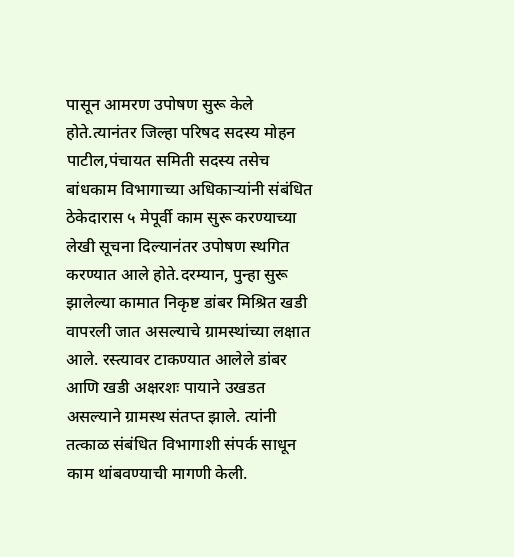पासून आमरण उपोषण सुरू केले होते.त्यानंतर जिल्हा परिषद सदस्य मोहन पाटील,पंचायत समिती सदस्य तसेच बांधकाम विभागाच्या अधिकाऱ्यांनी संबंधित ठेकेदारास ५ मेपूर्वी काम सुरू करण्याच्या लेखी सूचना दिल्यानंतर उपोषण स्थगित करण्यात आले होते.दरम्यान, पुन्हा सुरू झालेल्या कामात निकृष्ट डांबर मिश्रित खडी वापरली जात असल्याचे ग्रामस्थांच्या लक्षात आले. रस्त्यावर टाकण्यात आलेले डांबर आणि खडी अक्षरशः पायाने उखडत असल्याने ग्रामस्थ संतप्त झाले. त्यांनी तत्काळ संबंधित विभागाशी संपर्क साधून काम थांबवण्याची मागणी केली.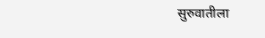सुरुवातीला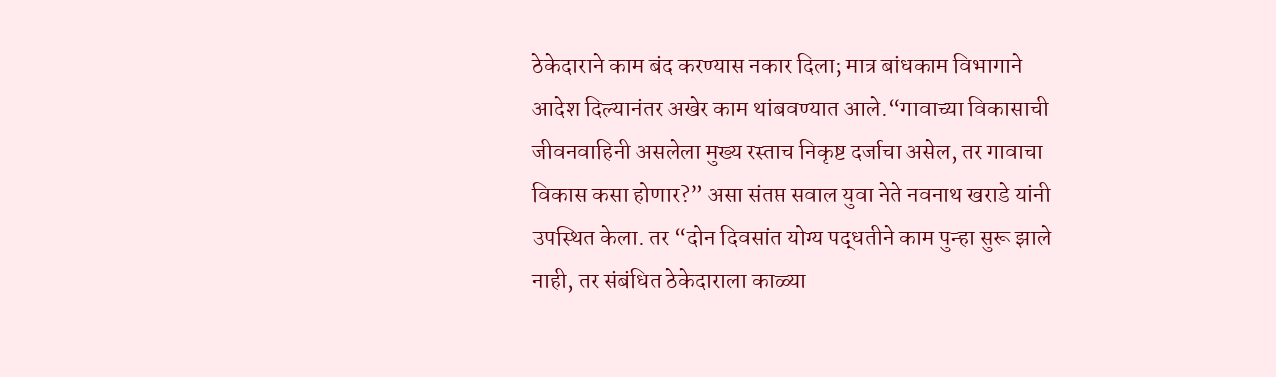ठेकेदाराने काम बंद करण्यास नकार दिला; मात्र बांधकाम विभागाने आदेश दिल्यानंतर अखेर काम थांबवण्यात आले.“गावाच्या विकासाची जीवनवाहिनी असलेला मुख्य रस्ताच निकृष्ट दर्जाचा असेल, तर गावाचा विकास कसा होणार?” असा संतप्त सवाल युवा नेते नवनाथ खराडे यांनी उपस्थित केला. तर “दोन दिवसांत योग्य पद्धतीने काम पुन्हा सुरू झाले नाही, तर संबंधित ठेकेदाराला काळ्या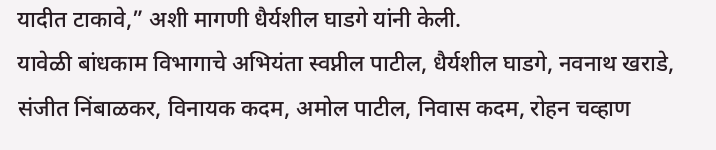यादीत टाकावे,” अशी मागणी धैर्यशील घाडगे यांनी केली.
यावेळी बांधकाम विभागाचे अभियंता स्वप्नील पाटील, धैर्यशील घाडगे, नवनाथ खराडे, संजीत निंबाळकर, विनायक कदम, अमोल पाटील, निवास कदम, रोहन चव्हाण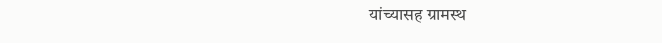यांच्यासह ग्रामस्थ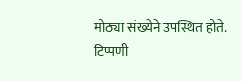मोठ्या संख्येने उपस्थित होते.
टिप्पणी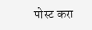पोस्ट करा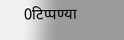0टिप्पण्या